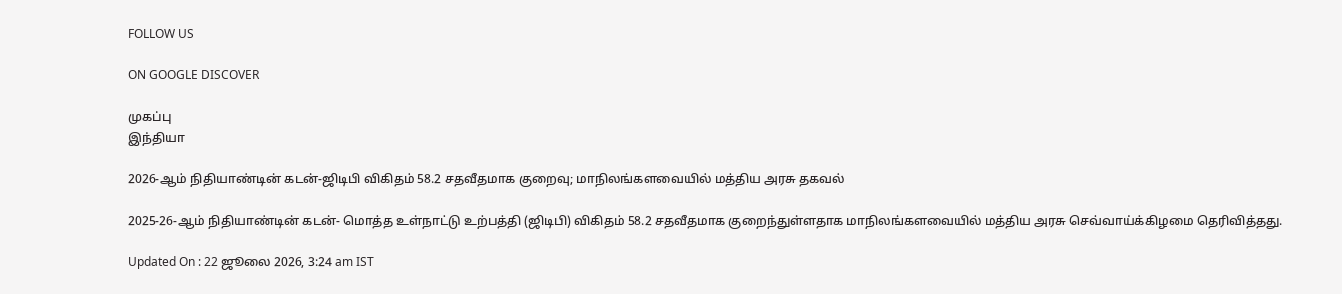FOLLOW US

ON GOOGLE DISCOVER

முகப்பு
இந்தியா

2026-ஆம் நிதியாண்டின் கடன்-ஜிடிபி விகிதம் 58.2 சதவீதமாக குறைவு; மாநிலங்களவையில் மத்திய அரசு தகவல்

2025-26-ஆம் நிதியாண்டின் கடன்- மொத்த உள்நாட்டு உற்பத்தி (ஜிடிபி) விகிதம் 58.2 சதவீதமாக குறைந்துள்ளதாக மாநிலங்களவையில் மத்திய அரசு செவ்வாய்க்கிழமை தெரிவித்தது.

Updated On : 22 ஜூலை 2026, 3:24 am IST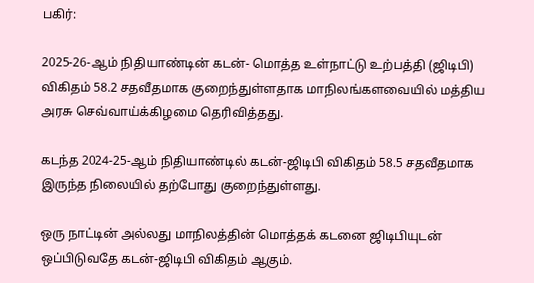பகிர்:

2025-26-ஆம் நிதியாண்டின் கடன்- மொத்த உள்நாட்டு உற்பத்தி (ஜிடிபி) விகிதம் 58.2 சதவீதமாக குறைந்துள்ளதாக மாநிலங்களவையில் மத்திய அரசு செவ்வாய்க்கிழமை தெரிவித்தது.

கடந்த 2024-25-ஆம் நிதியாண்டில் கடன்-ஜிடிபி விகிதம் 58.5 சதவீதமாக இருந்த நிலையில் தற்போது குறைந்துள்ளது.

ஒரு நாட்டின் அல்லது மாநிலத்தின் மொத்தக் கடனை ஜிடிபியுடன் ஒப்பிடுவதே கடன்-ஜிடிபி விகிதம் ஆகும்.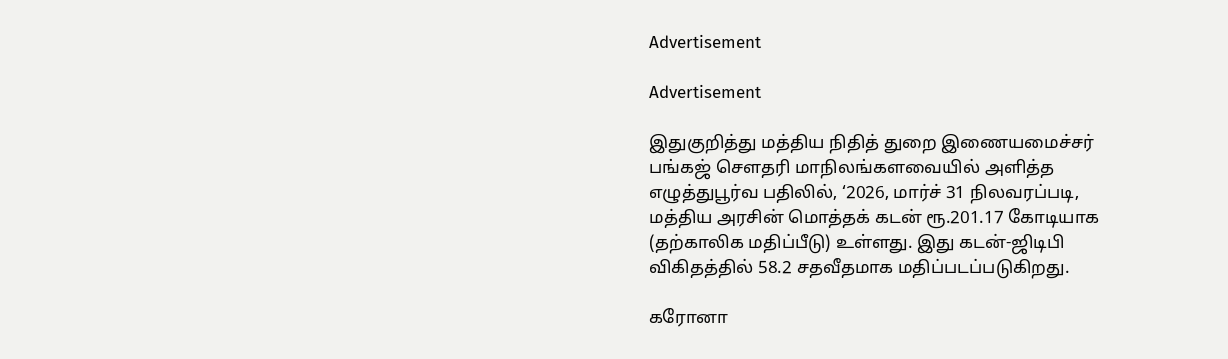Advertisement

Advertisement

இதுகுறித்து மத்திய நிதித் துறை இணையமைச்சர் பங்கஜ் சௌதரி மாநிலங்களவையில் அளித்த எழுத்துபூர்வ பதிலில், ‘2026, மார்ச் 31 நிலவரப்படி, மத்திய அரசின் மொத்தக் கடன் ரூ.201.17 கோடியாக (தற்காலிக மதிப்பீடு) உள்ளது. இது கடன்-ஜிடிபி விகிதத்தில் 58.2 சதவீதமாக மதிப்படப்படுகிறது.

கரோனா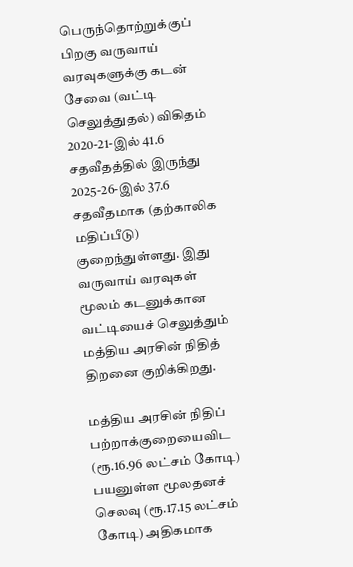பெருந்தொற்றுக்குப் பிறகு வருவாய் வரவுகளுக்கு கடன் சேவை (வட்டி செலுத்துதல்) விகிதம் 2020-21-இல் 41.6 சதவீதத்தில் இருந்து 2025-26-இல் 37.6 சதவீதமாக (தற்காலிக மதிப்பீடு) குறைந்துள்ளது. இது வருவாய் வரவுகள் மூலம் கடனுக்கான வட்டியைச் செலுத்தும் மத்திய அரசின் நிதித் திறனை குறிக்கிறது.

மத்திய அரசின் நிதிப் பற்றாக்குறையைவிட (ரூ.16.96 லட்சம் கோடி) பயனுள்ள மூலதனச் செலவு (ரூ.17.15 லட்சம் கோடி) அதிகமாக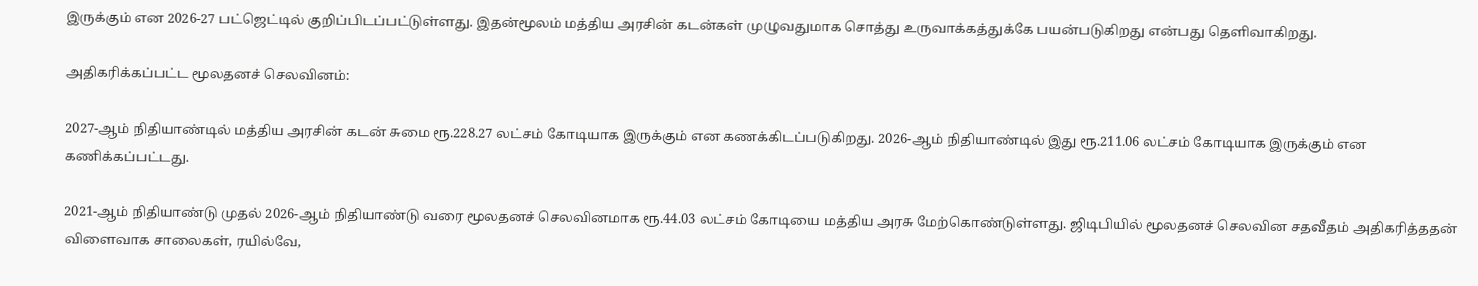இருக்கும் என 2026-27 பட்ஜெட்டில் குறிப்பிடப்பட்டுள்ளது. இதன்மூலம் மத்திய அரசின் கடன்கள் முழுவதுமாக சொத்து உருவாக்கத்துக்கே பயன்படுகிறது என்பது தெளிவாகிறது.

அதிகரிக்கப்பட்ட மூலதனச் செலவினம்:

2027-ஆம் நிதியாண்டில் மத்திய அரசின் கடன் சுமை ரூ.228.27 லட்சம் கோடியாக இருக்கும் என கணக்கிடப்படுகிறது. 2026-ஆம் நிதியாண்டில் இது ரூ.211.06 லட்சம் கோடியாக இருக்கும் என கணிக்கப்பட்டது.

2021-ஆம் நிதியாண்டு முதல் 2026-ஆம் நிதியாண்டு வரை மூலதனச் செலவினமாக ரூ.44.03 லட்சம் கோடியை மத்திய அரசு மேற்கொண்டுள்ளது. ஜிடிபியில் மூலதனச் செலவின சதவீதம் அதிகரித்ததன் விளைவாக சாலைகள், ரயில்வே,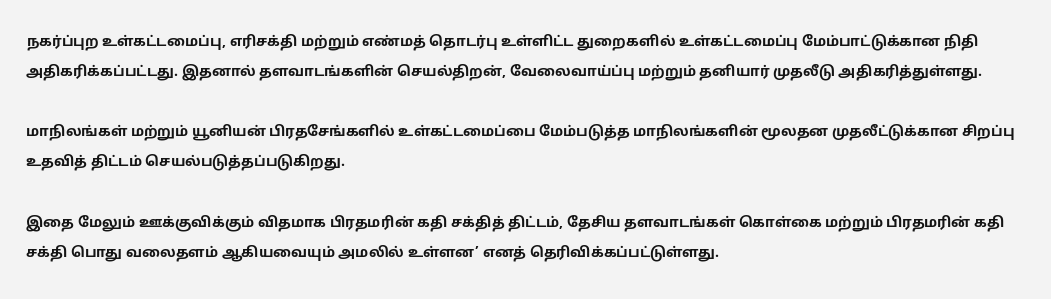நகர்ப்புற உள்கட்டமைப்பு, எரிசக்தி மற்றும் எண்மத் தொடர்பு உள்ளிட்ட துறைகளில் உள்கட்டமைப்பு மேம்பாட்டுக்கான நிதி அதிகரிக்கப்பட்டது. இதனால் தளவாடங்களின் செயல்திறன், வேலைவாய்ப்பு மற்றும் தனியார் முதலீடு அதிகரித்துள்ளது.

மாநிலங்கள் மற்றும் யூனியன் பிரதசேங்களில் உள்கட்டமைப்பை மேம்படுத்த மாநிலங்களின் மூலதன முதலீட்டுக்கான சிறப்பு உதவித் திட்டம் செயல்படுத்தப்படுகிறது.

இதை மேலும் ஊக்குவிக்கும் விதமாக பிரதமரின் கதி சக்தித் திட்டம், தேசிய தளவாடங்கள் கொள்கை மற்றும் பிரதமரின் கதி சக்தி பொது வலைதளம் ஆகியவையும் அமலில் உள்ளன’ எனத் தெரிவிக்கப்பட்டுள்ளது.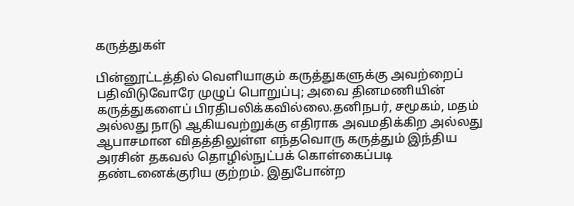கருத்துகள்

பின்னூட்டத்தில் வெளியாகும் கருத்துகளுக்கு அவற்றைப் பதிவிடுவோரே முழுப் பொறுப்பு; அவை தினமணியின் கருத்துகளைப் பிரதிபலிக்கவில்லை.தனிநபர், சமூகம், மதம் அல்லது நாடு ஆகியவற்றுக்கு எதிராக அவமதிக்கிற அல்லது ஆபாசமான விதத்திலுள்ள எந்தவொரு கருத்தும் இந்திய அரசின் தகவல் தொழில்நுட்பக் கொள்கைப்படி தண்டனைக்குரிய குற்றம். இதுபோன்ற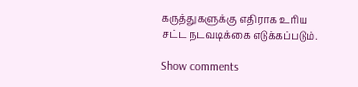கருத்துகளுக்கு எதிராக உரிய சட்ட நடவடிக்கை எடுக்கப்படும்.

Show comments